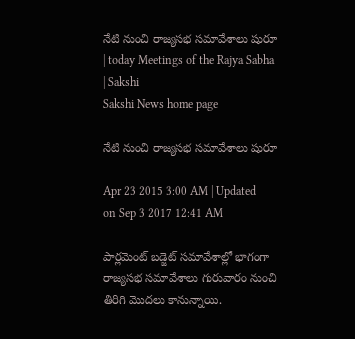నేటి నుంచి రాజ్యసభ సమావేశాలు షురూ | today Meetings of the Rajya Sabha | Sakshi
Sakshi News home page

నేటి నుంచి రాజ్యసభ సమావేశాలు షురూ

Apr 23 2015 3:00 AM | Updated on Sep 3 2017 12:41 AM

పార్లమెంట్ బడ్జెట్ సమావేశాల్లో భాగంగా రాజ్యసభ సమావేశాలు గురువారం నుంచి తిరిగి మొదలు కానున్నాయి.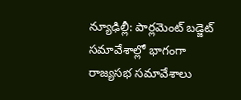న్యూఢిల్లీ: పార్లమెంట్ బడ్జెట్ సమావేశాల్లో భాగంగా రాజ్యసభ సమావేశాలు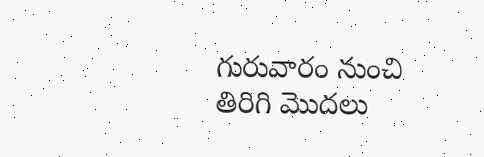గురువారం నుంచి తిరిగి మొదలు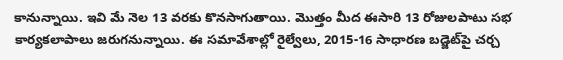కానున్నాయి. ఇవి మే నెల 13 వరకు కొనసాగుతాయి. మొత్తం మీద ఈసారి 13 రోజులపాటు సభ కార్యకలాపాలు జరుగనున్నాయి. ఈ సమావేశాల్లో రైల్వేలు, 2015-16 సాధారణ బడ్జెట్‌పై చర్చ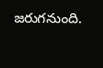జరుగనుంది.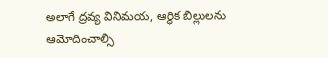అలాగే ద్రవ్య వినిమయ, ఆర్థిక బిల్లులను ఆమోదించాల్సి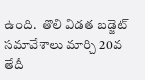ఉంది.  తొలి విడత బడ్జెట్ సమావేశాలు మార్చి 20వ తేదీ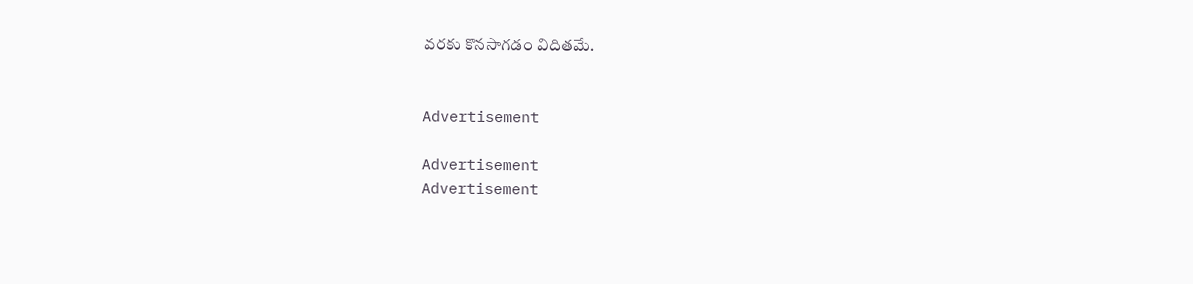వరకు కొనసాగడం విదితమే.


Advertisement

Advertisement
Advertisement